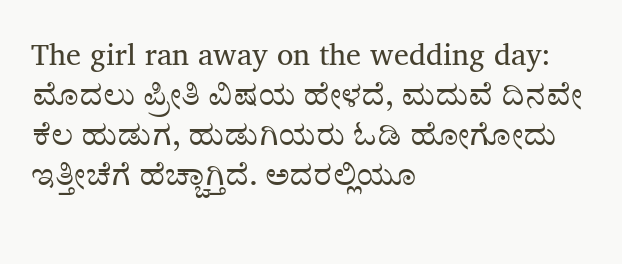The girl ran away on the wedding day: ಮೊದಲು ಪ್ರೀತಿ ವಿಷಯ ಹೇಳದೆ, ಮದುವೆ ದಿನವೇ ಕೆಲ ಹುಡುಗ, ಹುಡುಗಿಯರು ಓಡಿ ಹೋಗೋದು ಇತ್ತೀಚೆಗೆ ಹೆಚ್ಚಾಗ್ತಿದೆ. ಅದರಲ್ಲಿಯೂ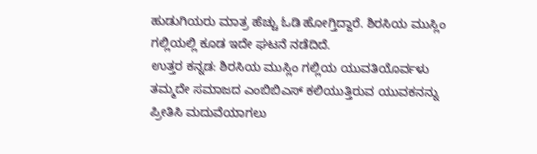ಹುಡುಗಿಯರು ಮಾತ್ರ ಹೆಚ್ಚು ಓಡಿ ಹೋಗ್ತಿದ್ದಾರೆ. ಶಿರಸಿಯ ಮುಸ್ಲಿಂ ಗಲ್ಲಿಯಲ್ಲಿ ಕೂಡ ಇದೇ ಘಟನೆ ನಡೆದಿದೆ.
ಉತ್ತರ ಕನ್ನಡ: ಶಿರಸಿಯ ಮುಸ್ಲಿಂ ಗಲ್ಲಿಯ ಯುವತಿಯೊರ್ವಳು ತಮ್ಮದೇ ಸಮಾಜದ ಎಂಬಿಬಿಎಸ್ ಕಲಿಯುತ್ತಿರುವ ಯುವಕನನ್ನು ಪ್ರೀತಿಸಿ ಮದುವೆಯಾಗಲು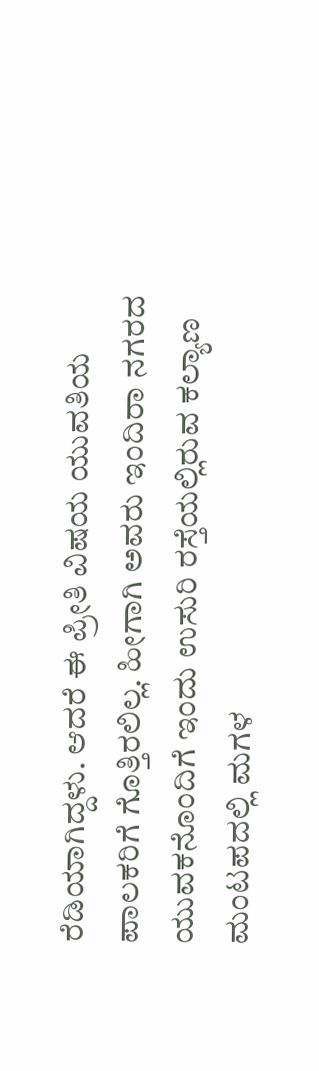ರೆಡಿಯಾಗಿದ್ದಳು. ಆದರೆ ಈ ಪ್ರೀತಿ ವಿಷಯ ಯುವತಿಯ ಪಾಲಕರಿಗೆ ಗೊತ್ತಿರಲಿಲ್ಲ. ಹೀಗಾಗಿ ಅವರು ಇಂದಿರಾ ನಗರದ ಯುವಕನೊಂದಿಗೆ ಇಂದು ಉಸುರಿ ರಸ್ತೆಯಲ್ಲಿರುವ ಕಲ್ಯಾಣ ಮಂಟಪದಲ್ಲಿ ಮಗಳ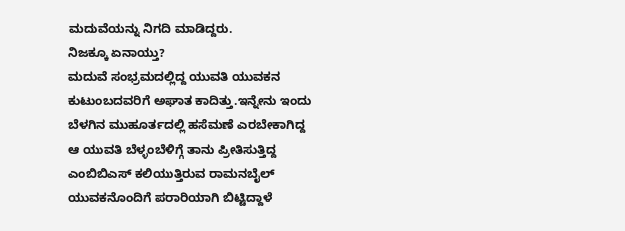ಮದುವೆಯನ್ನು ನಿಗದಿ ಮಾಡಿದ್ದರು.
ನಿಜಕ್ಕೂ ಏನಾಯ್ತು?
ಮದುವೆ ಸಂಭ್ರಮದಲ್ಲಿದ್ದ ಯುವತಿ ಯುವಕನ ಕುಟುಂಬದವರಿಗೆ ಅಘಾತ ಕಾದಿತ್ತು.ಇನ್ನೇನು ಇಂದು ಬೆಳಗಿನ ಮುಹೂರ್ತದಲ್ಲಿ ಹಸೆಮಣೆ ಎರಬೇಕಾಗಿದ್ದ ಆ ಯುವತಿ ಬೆಳ್ಳಂಬೆಳಿಗ್ಗೆ ತಾನು ಪ್ರೀತಿಸುತ್ತಿದ್ದ ಎಂಬಿಬಿಎಸ್ ಕಲಿಯುತ್ತಿರುವ ರಾಮನಬೈಲ್ ಯುವಕನೊಂದಿಗೆ ಪರಾರಿಯಾಗಿ ಬಿಟ್ಟಿದ್ದಾಳೆ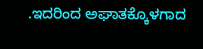.ಇದರಿಂದ ಅಘಾತಕ್ಕೊಳಗಾದ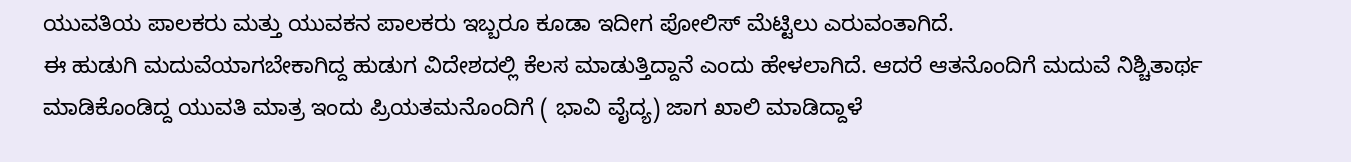ಯುವತಿಯ ಪಾಲಕರು ಮತ್ತು ಯುವಕನ ಪಾಲಕರು ಇಬ್ಬರೂ ಕೂಡಾ ಇದೀಗ ಪೋಲಿಸ್ ಮೆಟ್ಟಿಲು ಎರುವಂತಾಗಿದೆ.
ಈ ಹುಡುಗಿ ಮದುವೆಯಾಗಬೇಕಾಗಿದ್ದ ಹುಡುಗ ವಿದೇಶದಲ್ಲಿ ಕೆಲಸ ಮಾಡುತ್ತಿದ್ದಾನೆ ಎಂದು ಹೇಳಲಾಗಿದೆ. ಆದರೆ ಆತನೊಂದಿಗೆ ಮದುವೆ ನಿಶ್ಚಿತಾರ್ಥ ಮಾಡಿಕೊಂಡಿದ್ದ ಯುವತಿ ಮಾತ್ರ ಇಂದು ಪ್ರಿಯತಮನೊಂದಿಗೆ ( ಭಾವಿ ವೈದ್ಯ) ಜಾಗ ಖಾಲಿ ಮಾಡಿದ್ದಾಳೆ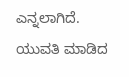ಎನ್ನಲಾಗಿದೆ.
ಯುವತಿ ಮಾಡಿದ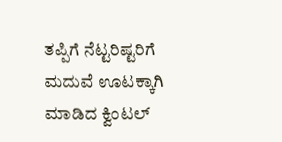ತಪ್ಪಿಗೆ ನೆಟ್ಟರಿಷ್ಟರಿಗೆ ಮದುವೆ ಊಟಕ್ಕಾಗಿ ಮಾಡಿದ ಕ್ವಿಂಟಲ್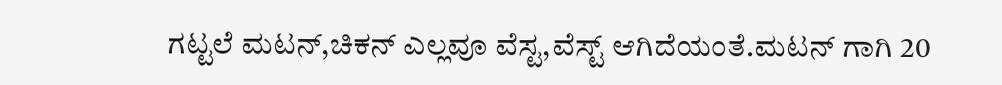ಗಟ್ಟಲೆ ಮಟನ್,ಚಿಕನ್ ಎಲ್ಲವೂ ವೆಸ್ಟ,ವೆಸ್ಟ್ ಆಗಿದೆಯಂತೆ.ಮಟನ್ ಗಾಗಿ 20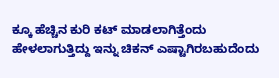ಕ್ಕೂ ಹೆಚ್ಚಿನ ಕುರಿ ಕಟ್ ಮಾಡಲಾಗಿತ್ತೆಂದು ಹೇಳಲಾಗುತ್ತಿದ್ದು ಇನ್ನು ಚಿಕನ್ ಎಷ್ಟಾಗಿರಬಹುದೆಂದು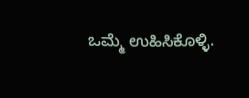ಒಮ್ಮೆ ಉಹಿಸಿಕೊಳ್ಳಿ.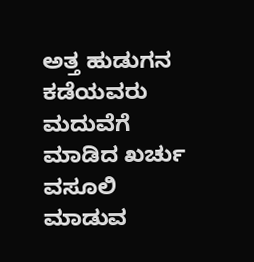ಅತ್ತ ಹುಡುಗನ ಕಡೆಯವರು ಮದುವೆಗೆ ಮಾಡಿದ ಖರ್ಚು ವಸೂಲಿ ಮಾಡುವ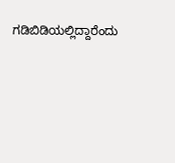ಗಡಿಬಿಡಿಯಲ್ಲಿದ್ದಾರೆಂದು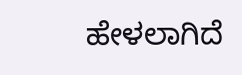ಹೇಳಲಾಗಿದೆ